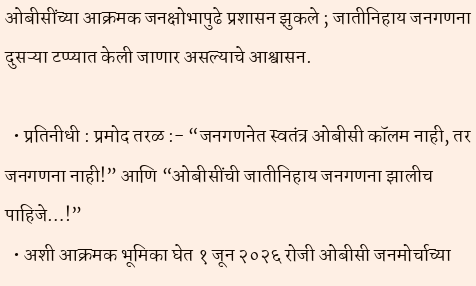ओबीसींच्या आक्रमक जनक्षोभापुढे प्रशासन झुकले ; जातीनिहाय जनगणना दुसऱ्या टप्प्यात केली जाणार असल्याचे आश्वासन.

  • प्रतिनीधी : प्रमोद तरळ :- “जनगणनेत स्वतंत्र ओबीसी कॉलम नाही, तर जनगणना नाही!” आणि “ओबीसींची जातीनिहाय जनगणना झालीच पाहिजे…!”
  • अशी आक्रमक भूमिका घेत १ जून २०२६ रोजी ओबीसी जनमोर्चाच्या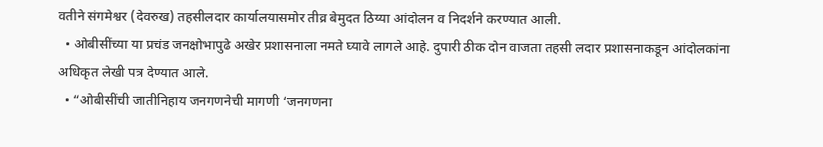वतीने संगमेश्वर (देवरुख) तहसीलदार कार्यालयासमोर तीव्र बेमुदत ठिय्या आंदोलन व निदर्शने करण्यात आली.
  • ओबीसींच्या या प्रचंड जनक्षोभापुढे अखेर प्रशासनाला नमते घ्यावे लागले आहे. दुपारी ठीक दोन वाजता तहसी लदार प्रशासनाकडून आंदोलकांना अधिकृत लेखी पत्र देण्यात आले.
  • “ओबीसींची जातीनिहाय जनगणनेची मागणी ‘जनगणना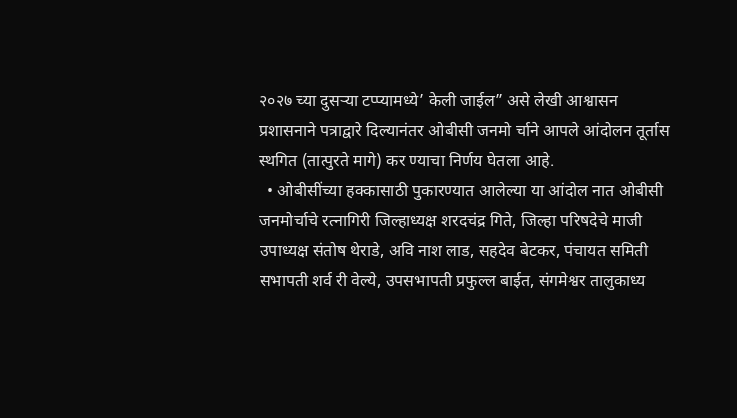२०२७ च्या दुसऱ्या टप्प्यामध्ये’ केली जाईल” असे लेखी आश्वासन प्रशासनाने पत्राद्वारे दिल्यानंतर ओबीसी जनमो र्चाने आपले आंदोलन तूर्तास स्थगित (तात्पुरते मागे) कर ण्याचा निर्णय घेतला आहे.
  • ओबीसींच्या हक्कासाठी पुकारण्यात आलेल्या या आंदोल नात ओबीसी जनमोर्चाचे रत्नागिरी जिल्हाध्यक्ष शरदचंद्र गिते, जिल्हा परिषदेचे माजी उपाध्यक्ष संतोष थेराडे, अवि नाश लाड, सहदेव बेटकर, पंचायत समिती सभापती शर्व री वेल्ये, उपसभापती प्रफुल्ल बाईत, संगमेश्वर तालुकाध्य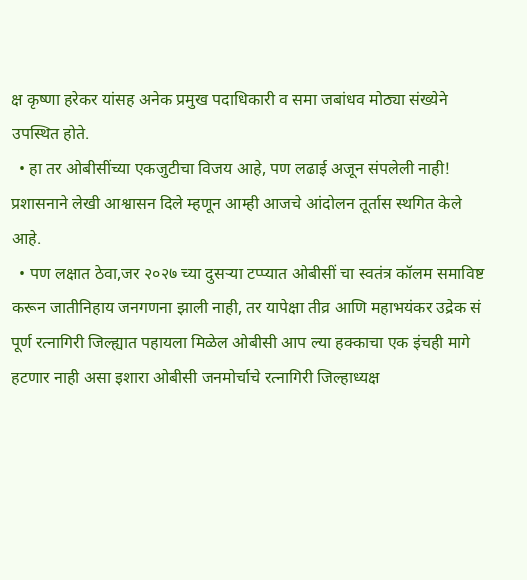क्ष कृष्णा हरेकर यांसह अनेक प्रमुख पदाधिकारी व समा जबांधव मोठ्या संख्येने उपस्थित होते.
  • हा तर ओबीसींच्या एकजुटीचा विजय आहे, पण लढाई अजून संपलेली नाही! प्रशासनाने लेखी आश्वासन दिले म्हणून आम्ही आजचे आंदोलन तूर्तास स्थगित केले आहे.
  • पण लक्षात ठेवा,जर २०२७ च्या दुसऱ्या टप्प्यात ओबीसीं चा स्वतंत्र कॉलम समाविष्ट करून जातीनिहाय जनगणना झाली नाही, तर यापेक्षा तीव्र आणि महाभयंकर उद्रेक सं पूर्ण रत्नागिरी जिल्ह्यात पहायला मिळेल ओबीसी आप ल्या हक्काचा एक इंचही मागे हटणार नाही असा इशारा ओबीसी जनमोर्चाचे रत्नागिरी जिल्हाध्यक्ष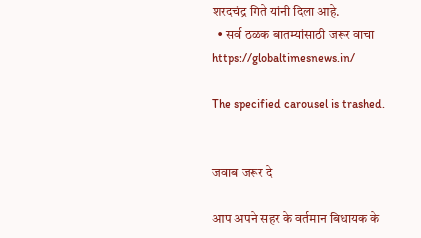शरदचंद्र गिते यांनी दिला आहे.
  • सर्व ठळक बातम्यांसाठी जरूर वाचा https://globaltimesnews.in/

The specified carousel is trashed.


जवाब जरूर दे

आप अपने सहर के वर्तमान बिधायक के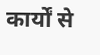कार्यों से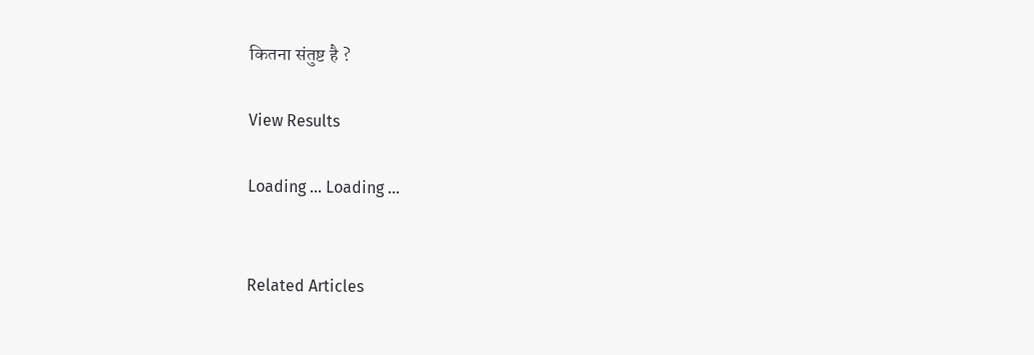कितना संतुष्ट है ?

View Results

Loading ... Loading ...


Related Articles